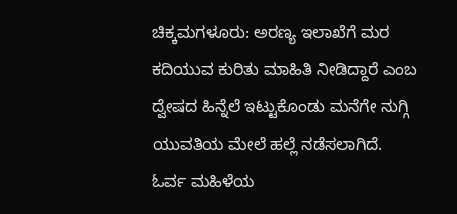ಚಿಕ್ಕಮಗಳೂರು: ಅರಣ್ಯ ಇಲಾಖೆಗೆ ಮರ ಕದಿಯುವ ಕುರಿತು ಮಾಹಿತಿ ನೀಡಿದ್ದಾರೆ ಎಂಬ ದ್ವೇಷದ ಹಿನ್ನೆಲೆ ಇಟ್ಟುಕೊಂಡು ಮನೆಗೇ ನುಗ್ಗಿ ಯುವತಿಯ ಮೇಲೆ ಹಲ್ಲೆ ನಡೆಸಲಾಗಿದೆ.
ಓರ್ವ ಮಹಿಳೆಯ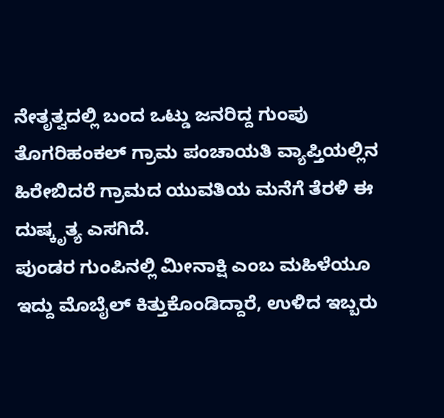ನೇತೃತ್ವದಲ್ಲಿ ಬಂದ ಒಟ್ಡು ಜನರಿದ್ದ ಗುಂಪು ತೊಗರಿಹಂಕಲ್ ಗ್ರಾಮ ಪಂಚಾಯತಿ ವ್ಯಾಪ್ತಿಯಲ್ಲಿನ ಹಿರೇಬಿದರೆ ಗ್ರಾಮದ ಯುವತಿಯ ಮನೆಗೆ ತೆರಳಿ ಈ ದುಷ್ಕೃತ್ಯ ಎಸಗಿದೆ.
ಪುಂಡರ ಗುಂಪಿನಲ್ಲಿ ಮೀನಾಕ್ಷಿ ಎಂಬ ಮಹಿಳೆಯೂ ಇದ್ದು ಮೊಬೈಲ್ ಕಿತ್ತುಕೊಂಡಿದ್ದಾರೆ, ಉಳಿದ ಇಬ್ಬರು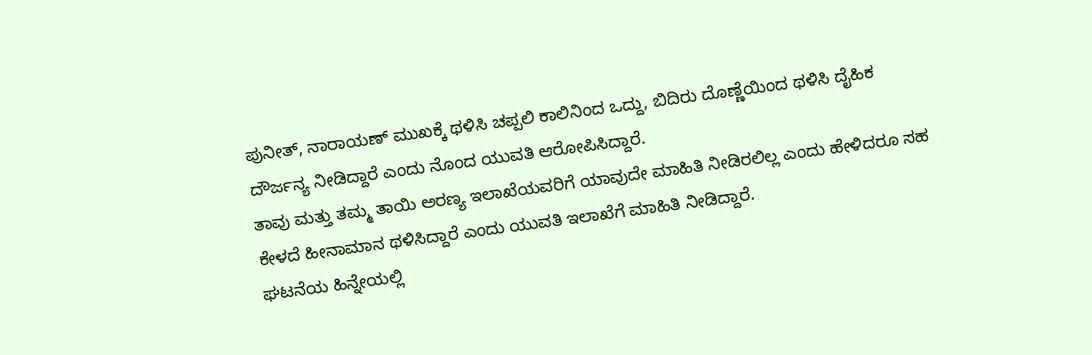ಪುನೀತ್, ನಾರಾಯಣ್ ಮುಖಕ್ಕೆ ಥಳಿಸಿ ಚಪ್ಪಲಿ ಕಾಲಿನಿಂದ ಒದ್ದು, ಬಿದಿರು ದೊಣ್ಣೆಯಿಂದ ಥಳಿಸಿ ದೈಹಿಕ ದೌರ್ಜನ್ಯ ನೀಡಿದ್ದಾರೆ ಎಂದು ನೊಂದ ಯುವತಿ ಆರೋಪಿಸಿದ್ದಾರೆ.
ತಾವು ಮತ್ತು ತಮ್ಮ ತಾಯಿ ಅರಣ್ಯ ಇಲಾಖೆಯವರಿಗೆ ಯಾವುದೇ ಮಾಹಿತಿ ನೀಡಿರಲಿಲ್ಲ ಎಂದು ಹೇಳಿದರೂ ಸಹ ಕೇಳದೆ ಹೀನಾಮಾನ ಥಳಿಸಿದ್ದಾರೆ ಎಂದು ಯುವತಿ ಇಲಾಖೆಗೆ ಮಾಹಿತಿ ನೀಡಿದ್ದಾರೆ.
ಘಟನೆಯ ಹಿನ್ನೇಯಲ್ಲಿ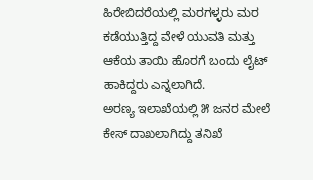ಹಿರೇಬಿದರೆಯಲ್ಲಿ ಮರಗಳ್ಳರು ಮರ ಕಡೆಯುತ್ತಿದ್ದ ವೇಳೆ ಯುವತಿ ಮತ್ತು ಆಕೆಯ ತಾಯಿ ಹೊರಗೆ ಬಂದು ಲೈಟ್ ಹಾಕಿದ್ದರು ಎನ್ನಲಾಗಿದೆ.
ಅರಣ್ಯ ಇಲಾಖೆಯಲ್ಲಿ ೫ ಜನರ ಮೇಲೆ ಕೇಸ್ ದಾಖಲಾಗಿದ್ದು ತನಿಖೆ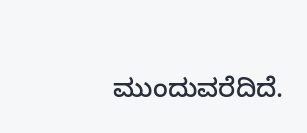ಮುಂದುವರೆದಿದೆ.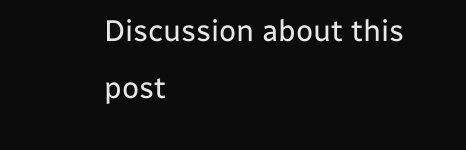Discussion about this post